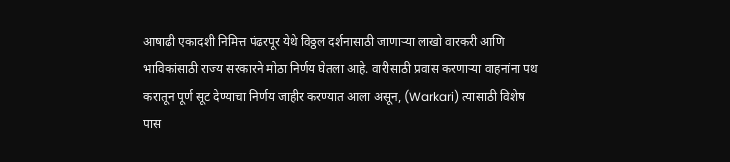आषाढी एकादशी निमित्त पंढरपूर येथे विठ्ठल दर्शनासाठी जाणाऱ्या लाखो वारकरी आणि भाविकांसाठी राज्य सरकारने मोठा निर्णय घेतला आहे. वारीसाठी प्रवास करणाऱ्या वाहनांना पथ करातून पूर्ण सूट देण्याचा निर्णय जाहीर करण्यात आला असून, (Warkari) त्यासाठी विशेष पास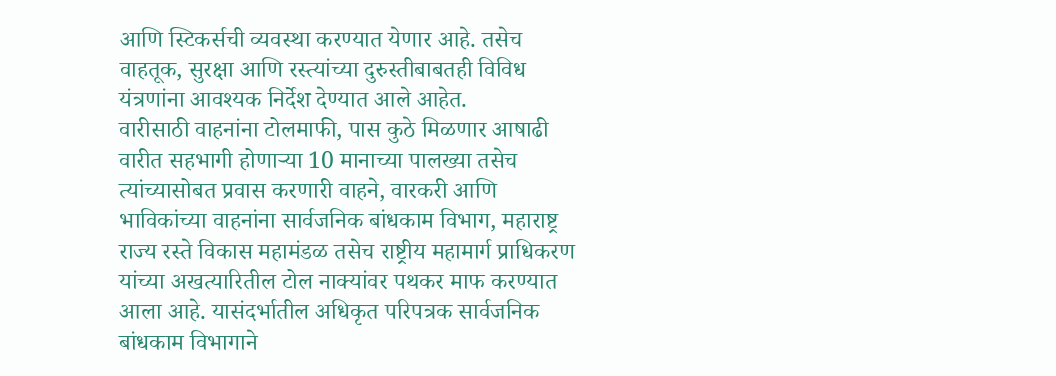आणि स्टिकर्सची व्यवस्था करण्यात येणार आहे. तसेच वाहतूक, सुरक्षा आणि रस्त्यांच्या दुरुस्तीबाबतही विविध यंत्रणांना आवश्यक निर्देश देण्यात आले आहेत.
वारीसाठी वाहनांना टोलमाफी, पास कुठे मिळणार आषाढी वारीत सहभागी होणाऱ्या 10 मानाच्या पालख्या तसेच त्यांच्यासोबत प्रवास करणारी वाहने, वारकरी आणि भाविकांच्या वाहनांना सार्वजनिक बांधकाम विभाग, महाराष्ट्र राज्य रस्ते विकास महामंडळ तसेच राष्ट्रीय महामार्ग प्राधिकरण यांच्या अखत्यारितील टोल नाक्यांवर पथकर माफ करण्यात आला आहे. यासंदर्भातील अधिकृत परिपत्रक सार्वजनिक बांधकाम विभागाने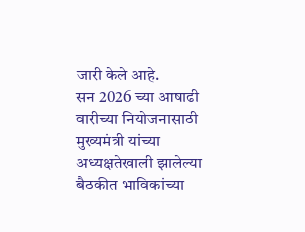जारी केले आहे.
सन 2026 च्या आषाढी वारीच्या नियोजनासाठी मुख्यमंत्री यांच्या अध्यक्षतेखाली झालेल्या बैठकीत भाविकांच्या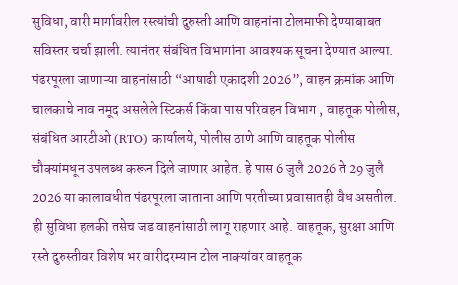सुविधा, वारी मार्गावरील रस्त्यांची दुरुस्ती आणि वाहनांना टोलमाफी देण्याबाबत सविस्तर चर्चा झाली. त्यानंतर संबंधित विभागांना आवश्यक सूचना देण्यात आल्या. पंढरपूरला जाणाऱ्या वाहनांसाठी “आषाढी एकादशी 2026”, वाहन क्रमांक आणि चालकाचे नाव नमूद असलेले स्टिकर्स किंवा पास परिवहन विभाग , वाहतूक पोलीस, संबंधित आरटीओ (RTO) कार्यालये, पोलीस ठाणे आणि वाहतूक पोलीस चौक्यांमधून उपलब्ध करून दिले जाणार आहेत. हे पास 6 जुलै 2026 ते 29 जुलै 2026 या कालावधीत पंढरपूरला जाताना आणि परतीच्या प्रवासातही वैध असतील. ही सुविधा हलकी तसेच जड वाहनांसाठी लागू राहणार आहे. वाहतूक, सुरक्षा आणि रस्ते दुरुस्तीवर विशेष भर वारीदरम्यान टोल नाक्यांवर वाहतूक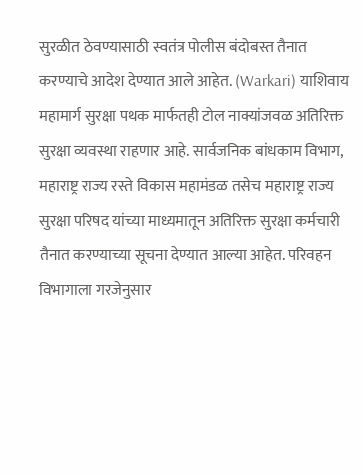सुरळीत ठेवण्यासाठी स्वतंत्र पोलीस बंदोबस्त तैनात करण्याचे आदेश देण्यात आले आहेत. (Warkari) याशिवाय महामार्ग सुरक्षा पथक मार्फतही टोल नाक्यांजवळ अतिरिक्त सुरक्षा व्यवस्था राहणार आहे. सार्वजनिक बांधकाम विभाग, महाराष्ट्र राज्य रस्ते विकास महामंडळ तसेच महाराष्ट्र राज्य सुरक्षा परिषद यांच्या माध्यमातून अतिरिक्त सुरक्षा कर्मचारी तैनात करण्याच्या सूचना देण्यात आल्या आहेत. परिवहन विभागाला गरजेनुसार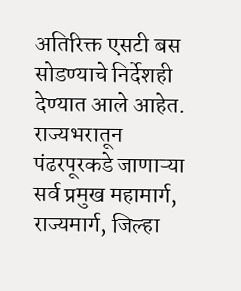अतिरिक्त एसटी बस सोडण्याचे निर्देशही देण्यात आले आहेत.
राज्यभरातून पंढरपूरकडे जाणाऱ्या सर्व प्रमुख महामार्ग, राज्यमार्ग, जिल्हा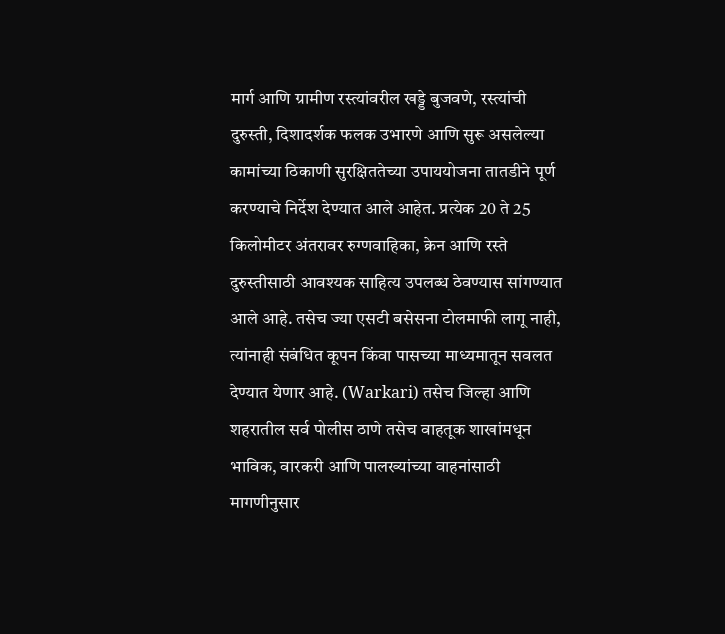मार्ग आणि ग्रामीण रस्त्यांवरील खड्डे बुजवणे, रस्त्यांची दुरुस्ती, दिशादर्शक फलक उभारणे आणि सुरू असलेल्या कामांच्या ठिकाणी सुरक्षिततेच्या उपाययोजना तातडीने पूर्ण करण्याचे निर्देश देण्यात आले आहेत. प्रत्येक 20 ते 25 किलोमीटर अंतरावर रुग्णवाहिका, क्रेन आणि रस्ते दुरुस्तीसाठी आवश्यक साहित्य उपलब्ध ठेवण्यास सांगण्यात आले आहे. तसेच ज्या एसटी बसेसना टोलमाफी लागू नाही, त्यांनाही संबंधित कूपन किंवा पासच्या माध्यमातून सवलत देण्यात येणार आहे. (Warkari) तसेच जिल्हा आणि शहरातील सर्व पोलीस ठाणे तसेच वाहतूक शाखांमधून भाविक, वारकरी आणि पालख्यांच्या वाहनांसाठी मागणीनुसार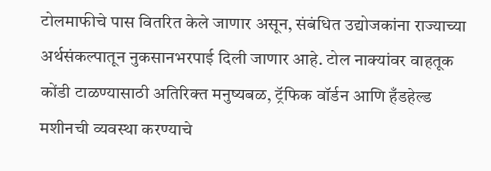टोलमाफीचे पास वितरित केले जाणार असून, संबंधित उद्योजकांना राज्याच्या अर्थसंकल्पातून नुकसानभरपाई दिली जाणार आहे. टोल नाक्यांवर वाहतूक कोंडी टाळण्यासाठी अतिरिक्त मनुष्यबळ, ट्रॅफिक वॉर्डन आणि हँडहेल्ड मशीनची व्यवस्था करण्याचे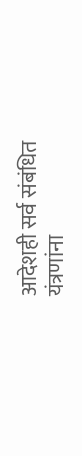आदेशही सर्व संबंधित यंत्रणांना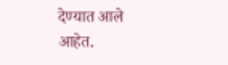देण्यात आले आहेत.